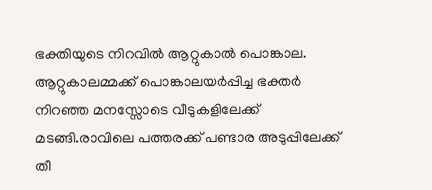ഭക്തിയുടെ നിറവില്‍ ആറ്റുകാല്‍ പൊങ്കാല. ആറ്റുകാലമ്മക്ക് പൊങ്കാലയര്‍പ്പിച്ച ഭക്തര്‍ നിറഞ്ഞ മനസ്സോടെ വീടുകളിലേക്ക് മടങ്ങി.രാവിലെ പത്തരക്ക് പണ്ടാര അടുപ്പിലേക്ക് തീ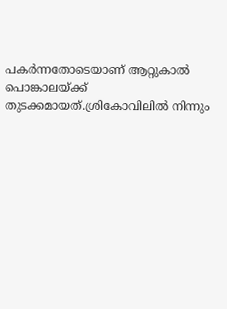പകര്‍ന്നതോടെയാണ് ആറ്റുകാൽ പൊങ്കാലയ്ക്ക് തുടക്കമായത്.ശ്രികോവിലിൽ നിന്നും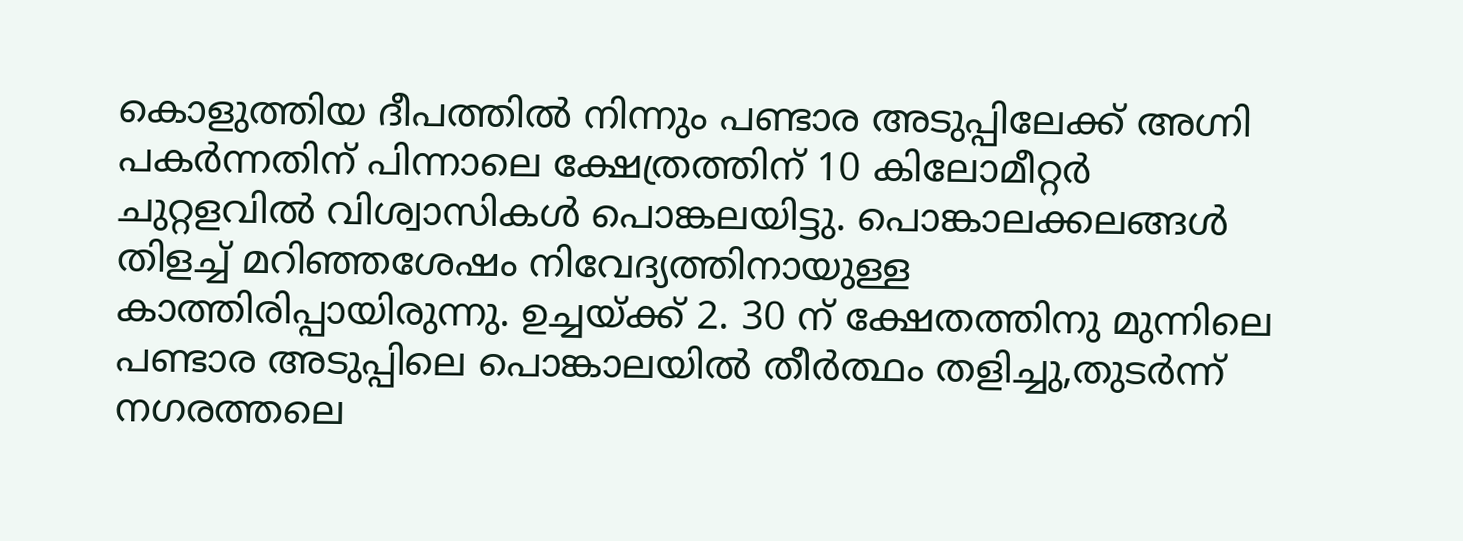കൊളുത്തിയ ദീപത്തിൽ നിന്നും പണ്ടാര അടുപ്പിലേക്ക് അഗ്നി പകർന്നതിന് പിന്നാലെ ക്ഷേത്രത്തിന് 10 കിലോമീറ്റർ ചുറ്റളവിൽ വിശ്വാസികൾ പൊങ്കലയിട്ടു. പൊങ്കാലക്കലങ്ങൾ തിളച്ച് മറിഞ്ഞശേഷം നിവേദ്യത്തിനായുള്ള കാത്തിരിപ്പായിരുന്നു. ഉച്ചയ്ക്ക് 2. 30 ന് ക്ഷേതത്തിനു മുന്നിലെ പണ്ടാര അടുപ്പിലെ പൊങ്കാലയില്‍ തീര്‍ത്ഥം തളിച്ചു,തുടര്‍ന്ന് നഗരത്തലെ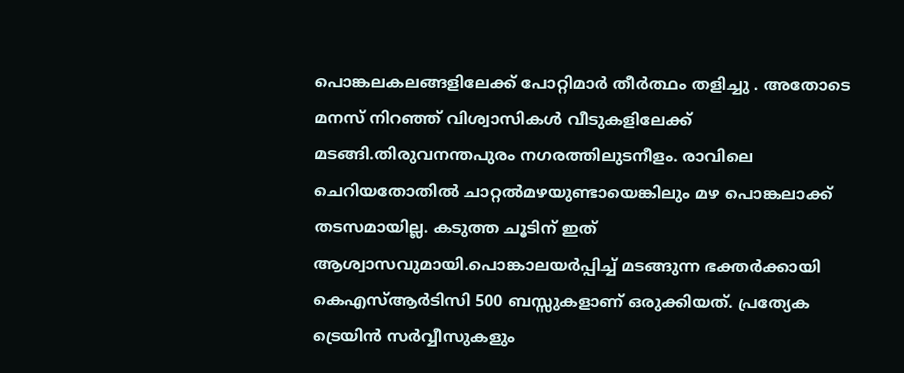പൊങ്കലകലങ്ങളിലേക്ക് പോറ്റിമാര്‍ തീര്‍ത്ഥം തളിച്ചു . അതോടെ മനസ് നിറഞ്ഞ് വിശ്വാസികള്‍ വീടുകളിലേക്ക് മടങ്ങി.തിരുവനന്തപുരം നഗരത്തിലുടനീളം. രാവിലെ ചെറിയതോതിൽ ചാറ്റൽമഴയുണ്ടായെങ്കിലും മഴ പൊങ്കലാക്ക് തടസമായില്ല. കടുത്ത ചൂടിന് ഇത് ആശ്വാസവുമായി.പൊങ്കാലയര്‍പ്പിച്ച് മടങ്ങുന്ന ഭക്തര്‍ക്കായി കെഎസ്ആര്‍ടിസി 500 ബസ്സുകളാണ് ഒരുക്കിയത്. പ്രത്യേക ട്രെയിന്‍ സര്‍വ്വീസുകളും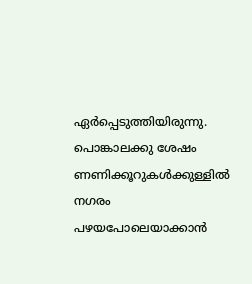ഏര്‍പ്പെടുത്തിയിരുന്നു. പൊങ്കാലക്കു ശേഷം ണണിക്കൂറുകള്‍ക്കുള്ളില്‍ നഗരം പഴയപോലെയാക്കാന്‍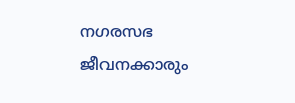നഗരസഭ ജീവനക്കാരും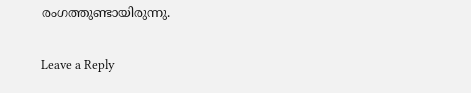രംഗത്തുണ്ടായിരുന്നു.

Leave a Reply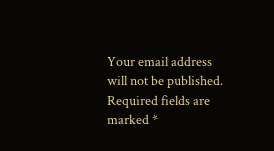Your email address will not be published. Required fields are marked *